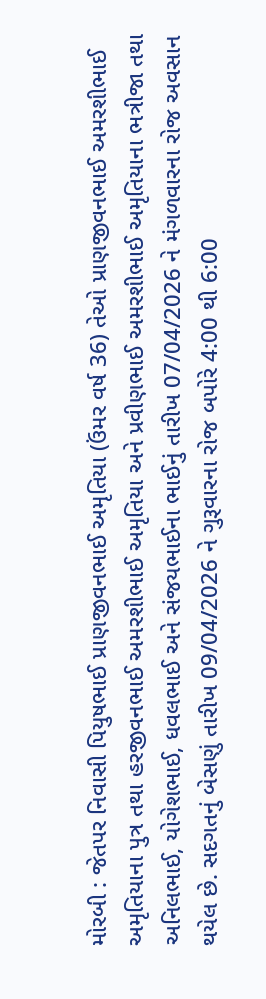મોરબી : જેતપર નિવાસી પિયુષભાઈ પ્રાણજીવનભાઈ અમૃતિયા (ઉંમર વર્ષ 36) તેઓ પ્રાણજીવનભાઈ અમરશીભાઈ અમૃતિયાના પુત્ર તથા હરજીવનભાઈ અમરશીભાઈ અમૃતિયા અને પ્રવીણભાઈ અમરશીભાઈ અમૃતિયાના ભત્રીજા તથા અનિલભાઈ, યોગેશભાઈ, ધવલભાઈ અને સંજયભાઈના ભાઈનું તારીખ 07/04/2026 ને મંગળવારના રોજ અવસાન થયેલ છે. સદગતનું બેસણું તારીખ 09/04/2026 ને ગુરૂવારના રોજ બપોરે 4:00 થી 6:00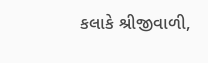કલાકે શ્રીજીવાળી,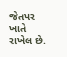જેતપર ખાતે રાખેલ છે.